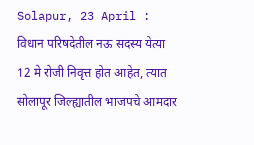Solapur, 23 April : विधान परिषदेतील नऊ सदस्य येत्या 12 मे रोजी निवृत्त होत आहेत, त्यात सोलापूर जिल्ह्यातील भाजपचे आमदार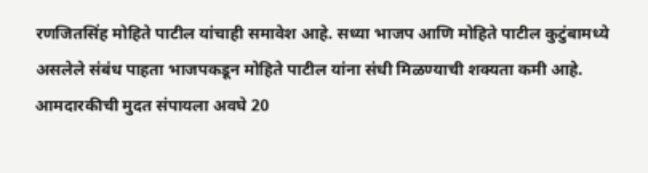रणजितसिंह मोहिते पाटील यांचाही समावेश आहे. सध्या भाजप आणि मोहिते पाटील कुटुंबामध्ये असलेले संबंध पाहता भाजपकडून मोहिते पाटील यांना संधी मिळण्याची शक्यता कमी आहे. आमदारकीची मुदत संपायला अवघे 20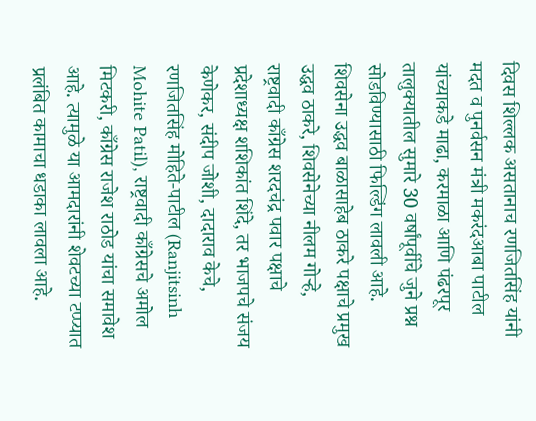दिवस शिल्लक असतानाच रणजितसिंह यांनी मदत व पुनर्वसन मंत्री मकरंदआबा पाटील यांच्याकडे माढा, करमाळा आणि पंढरपूर तालुक्यातील सुमारे 30 वर्षांपूर्वीचे जुने प्रश्न सोडविण्यासाठी फिल्डिंग लावली आहे.
शिवसेना उद्धव बाळासाहेब ठाकरे पक्षाचे प्रमुख उद्धव ठाकरे, शिवसेनेच्या नीलम गोऱ्हे, राष्ट्रवादी काँग्रेस शरदचंद्र पवार पक्षाचे प्रदेशाध्यक्ष शशिकांत शिंदे, तर भाजपचे संजय केणेकर, संदीप जोशी, दादाराव केचे, रणजितसिंह मोहिते-पाटील (Ranjitsinh Mohite Patil), राष्ट्रवादी काँग्रेसचे अमोल मिटकरी, काँग्रेस राजेश राठोड यांचा समावेश आहे. त्यामुळे या आमदारांनी शेवटच्या टप्प्यात प्रलंबित कामाचा धडाका लावला आहे.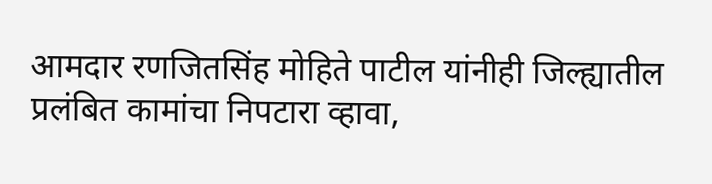आमदार रणजितसिंह मोहिते पाटील यांनीही जिल्ह्यातील प्रलंबित कामांचा निपटारा व्हावा,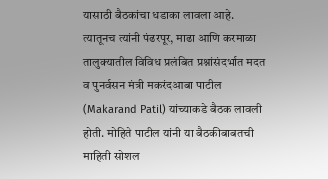यासाठी बैठकांचा धडाका लावला आहे. त्यातूनच त्यांनी पंढरपूर, माढा आणि करमाळा तालुक्यातील विविध प्रलंबित प्रश्नांसंदर्भात मदत व पुनर्वसन मंत्री मकरंदआबा पाटील (Makarand Patil) यांच्याकडे बैठक लावली होती. मोहिते पाटील यांनी या बैठकीबाबतची माहिती सोशल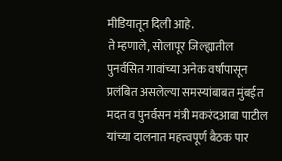मीडियातून दिली आहे.
ते म्हणाले, सोलापूर जिल्ह्यातील पुनर्वसित गावांच्या अनेक वर्षांपासून प्रलंबित असलेल्या समस्यांबाबत मुंबईत मदत व पुनर्वसन मंत्री मकरंदआबा पाटील यांच्या दालनात महत्त्वपूर्ण बैठक पार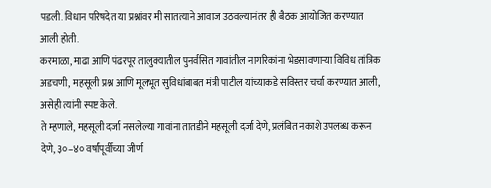पडली. विधान परिषदेत या प्रश्नांवर मी सातत्याने आवाज उठवल्यानंतर ही बैठक आयोजित करण्यात आली होती.
करमाळा, माढा आणि पंढरपूर तालुक्यातील पुनर्वसित गावांतील नागरिकांना भेडसावणाऱ्या विविध तांत्रिक अडचणी, महसूली प्रश्न आणि मूलभूत सुविधांबाबत मंत्री पाटील यांच्याकडे सविस्तर चर्चा करण्यात आली, असेही त्यांनी स्पष्ट केले.
ते म्हणाले, महसूली दर्जा नसलेल्या गावांना तातडीने महसूली दर्जा देणे, प्रलंबित नकाशे उपलब्ध करून देणे, ३०–४० वर्षांपूर्वीच्या जीर्ण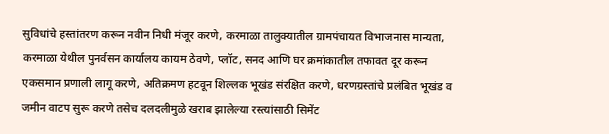सुविधांचे हस्तांतरण करून नवीन निधी मंजूर करणे, करमाळा तालुक्यातील ग्रामपंचायत विभाजनास मान्यता, करमाळा येथील पुनर्वसन कार्यालय कायम ठेवणे, प्लॉट, सनद आणि घर क्रमांकातील तफावत दूर करून एकसमान प्रणाली लागू करणे, अतिक्रमण हटवून शिल्लक भूखंड संरक्षित करणे, धरणग्रस्तांचे प्रलंबित भूखंड व जमीन वाटप सुरू करणे तसेच दलदलीमुळे खराब झालेल्या रस्त्यांसाठी सिमेंट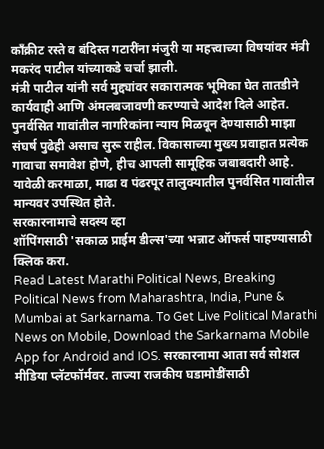काँक्रीट रस्ते व बंदिस्त गटारींना मंजुरी या महत्त्वाच्या विषयांवर मंत्री मकरंद पाटील यांच्याकडे चर्चा झाली.
मंत्री पाटील यांनी सर्व मुद्द्यांवर सकारात्मक भूमिका घेत तातडीने कार्यवाही आणि अंमलबजावणी करण्याचे आदेश दिले आहेत. पुनर्वसित गावांतील नागरिकांना न्याय मिळवून देण्यासाठी माझा संघर्ष पुढेही असाच सुरू राहील. विकासाच्या मुख्य प्रवाहात प्रत्येक गावाचा समावेश होणे, हीच आपली सामूहिक जबाबदारी आहे. यावेळी करमाळा, माढा व पंढरपूर तालुक्यातील पुनर्वसित गावांतील मान्यवर उपस्थित होते.
सरकारनामाचे सदस्य व्हा
शॉपिंगसाठी 'सकाळ प्राईम डील्स'च्या भन्नाट ऑफर्स पाहण्यासाठी क्लिक करा.
Read Latest Marathi Political News, Breaking Political News from Maharashtra, India, Pune & Mumbai at Sarkarnama. To Get Live Political Marathi News on Mobile, Download the Sarkarnama Mobile App for Android and IOS. सरकारनामा आता सर्व सोशल मीडिया प्लॅटफॉर्मवर. ताज्या राजकीय घडामोडींसाठी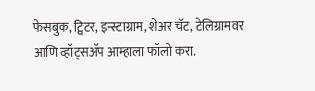फेसबुक, ट्विटर, इन्स्टाग्राम, शेअर चॅट, टेलिग्रामवर आणि व्हॉट्सॲप आम्हाला फॉलो करा.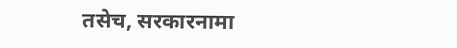तसेच, सरकारनामा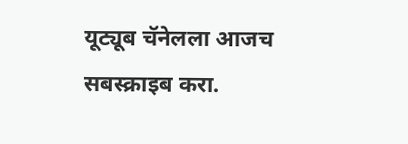यूट्यूब चॅनेलला आजच सबस्क्राइब करा.